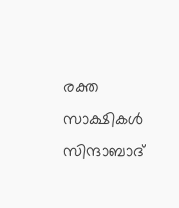രക്ത സാക്ഷികൾ സിന്ദാബാദ്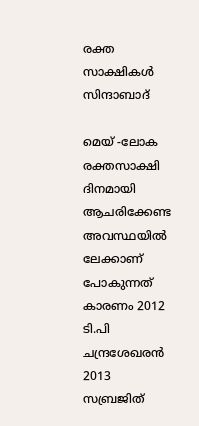രക്ത സാക്ഷികൾ സിന്ദാബാദ്

മെയ്‌ -ലോക രക്തസാക്ഷി ദിനമായി ആചരിക്കേണ്ട അവസ്ഥയിൽ ലേക്കാണ് പോകുന്നത്  കാരണം 2012   ടി.പി ചന്ദ്രശേഖരൻ 2013   സബ്രജിത്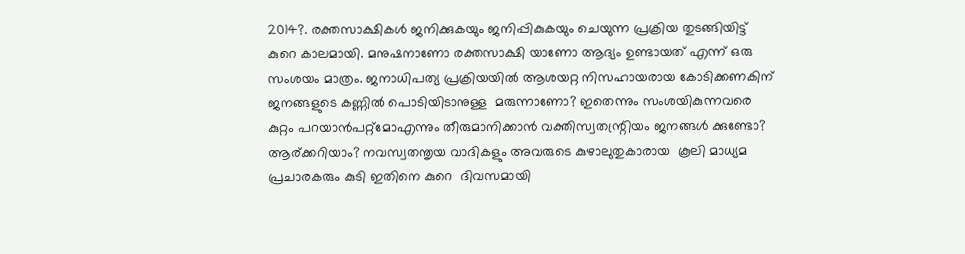2014?. രക്തസാക്ഷികൾ ജനിക്കുകയും ജനിപ്പികുകയും ചെയുന്ന പ്രക്രിയ തുടങ്ങിയിട്ട് കുറെ കാലമായി. മനുഷനാണോ രക്തസാക്ഷി യാണോ ആദ്യം ഉണ്ടായത്‌ എന്ന് ഒരു സംശയം മാത്രം. ജനാധിപത്യ പ്രക്രിയയിൽ ആശയറ്റ നിസഹായരായ കോടിക്കണകിന് ജനങ്ങളുടെ കണ്ണിൽ പൊടിയിടാനുള്ള  മരുന്നാണോ? ഇതെന്നും സംശയികുന്നവരെ കുറ്റം പറയാൻപറ്റ്മോഎന്നും തീരുമാനിക്കാൻ വക്തിസ്വതന്റ്രിയം ജനങ്ങൾ ക്കുണ്ടോ? ആര്ക്കറിയാം? നവസ്വതന്തൃയ വാദികളും അവരുടെ കുഴാലുതുകാരായ  കൂലി മാധ്യമ പ്രചാരകരും കു‌ടി ഇതിനെ കുറെ  ദിവസമായി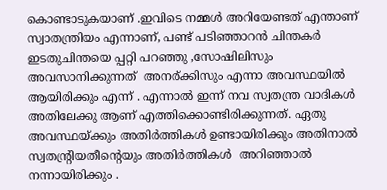കൊണ്ടാടുകയാണ് .ഇവിടെ നമ്മൾ അറിയേണ്ടത് എന്താണ് സ്വാതന്ത്രിയം എന്നാണ്, പണ്ട് പടിഞ്ഞാറൻ ചിന്തകർ  ഇടതുചിന്തയെ പ്പറ്റി പറഞ്ഞു ,സോഷിലിസും അവസാനിക്കുന്നത്‌  അനര്ക്കിസും എന്നാ അവസ്ഥയിൽ  ആയിരിക്കും എന്ന് . എന്നാൽ ഇന്ന് നവ സ്വതന്ത്ര വാദികൾ അതിലേക്കു ആണ് എത്തിക്കൊണ്ടിരിക്കുന്നത്. ഏതു അവസ്ഥയ്ക്കും അതിർത്തികൾ ഉണ്ടായിരിക്കും അതിനാൽ സ്വതന്റ്രിയതീന്റെയും അതിർത്തികൾ  അറിഞ്ഞാൽ നന്നായിരിക്കും .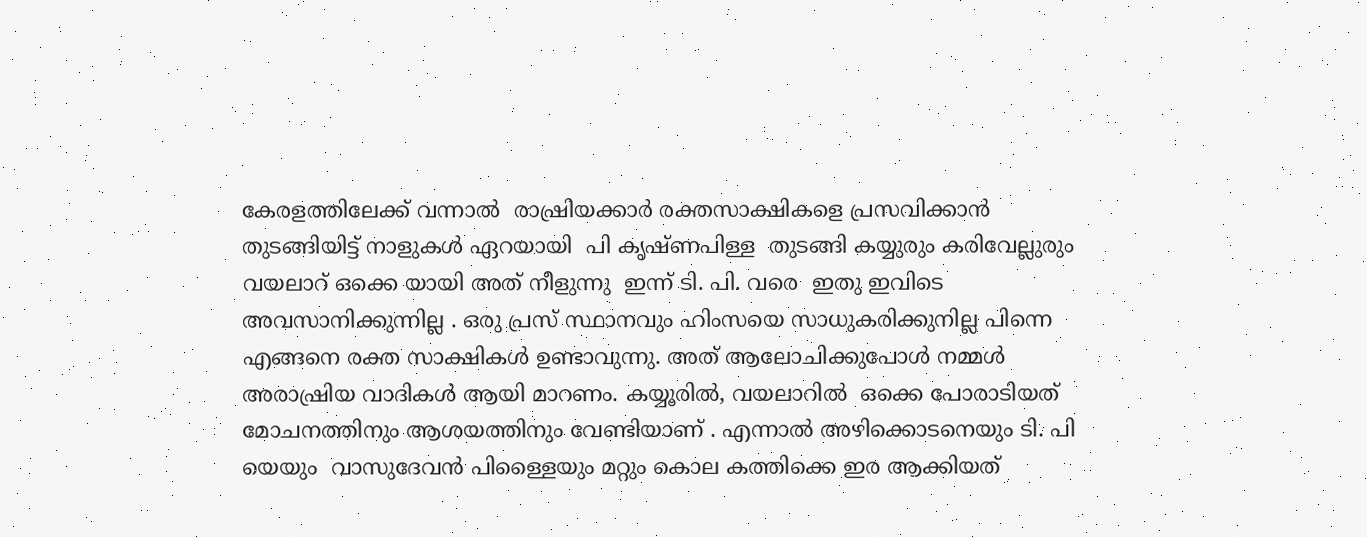കേരളത്തിലേക്ക് വന്നാൽ  രാഷ്രിയക്കാർ രക്തസാക്ഷികളെ പ്രസവിക്കാൻ തുടങ്ങിയിട്ട് നാളുകൾ ഏറയായി  പി കൃഷ്ണപിള്ള  തുടങ്ങി കയ്യുരും കരിവേല്ലുരും വയലാറ് ഒക്കെ യായി അത് നീളുന്നു  ഇന്ന് ടി. പി. വരെ  ഇതു ഇവിടെ അവസാനിക്കുന്നില്ല . ഒരു പ്രസ് സ്ഥാനവും ഹിംസയെ സാധുകരിക്കുനില്ല പിന്നെ എങ്ങനെ രക്ത സാക്ഷികൾ ഉണ്ടാവുന്നു. അത് ആലോചിക്കുപോൾ നമ്മൾ  അരാഷ്രിയ വാദികൾ ആയി മാറണം. കയ്യൂരിൽ, വയലാറിൽ  ഒക്കെ പോരാടിയത്  മോചനത്തിനും ആശയത്തിനും വേണ്ടിയാണ് . എന്നാൽ അഴിക്കൊടനെയും ടി. പി യെയും  വാസുദേവൻ‌ പിള്ളൈയും മറ്റും കൊല കത്തിക്കെ ഇര ആക്കിയത്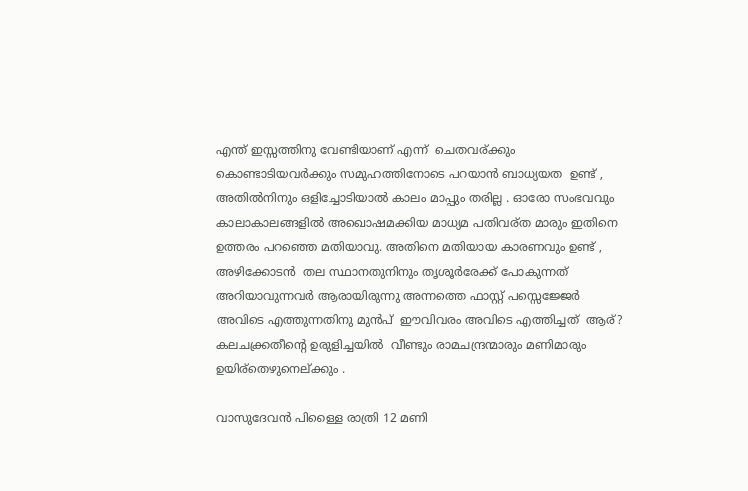എന്ത് ഇസ്സത്തിനു വേണ്ടിയാണ് എന്ന്  ചെതവര്ക്കും കൊണ്ടാടിയവർക്കും സമുഹത്തിനോടെ പറയാൻ ബാധ്യയത  ഉണ്ട് , അതിൽനിനും ഒളിച്ചോടിയാൽ കാലം മാപ്പും തരില്ല . ഓരോ സംഭവവും കാലാകാലങ്ങളിൽ അഖൊഷമക്കിയ മാധ്യമ പതിവര്ത മാരും ഇതിനെ ഉത്തരം പറഞ്ഞെ മതിയാവു. അതിനെ മതിയായ കാരണവും ഉണ്ട് , അഴിക്കോടൻ  തല സ്ഥാനതുനിനും തൃശൂർരേക്ക് പോകുന്നത് അറിയാവുന്നവർ ആരായിരുന്നു അന്നത്തെ ഫാസ്റ്റ് പസ്സെജ്ജേർ  അവിടെ എത്തുന്നതിനു മുൻപ്  ഈവിവരം അവിടെ എത്തിച്ചത്  ആര്? കലചക്ക്രതീന്റെ ഉരുളിച്ചയിൽ  വീണ്ടും രാമചന്ദ്രന്മാരും മണിമാരും ഉയിര്തെഴുനെല്ക്കും .

വാസുദേവൻ‌ പിള്ളൈ രാത്രി 12 മണി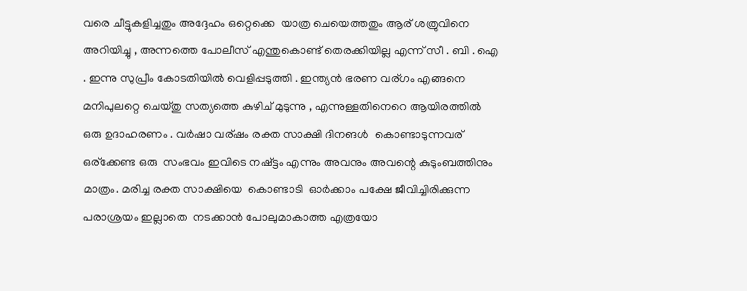വരെ ചീട്ടുകളിച്ചതും അദ്ദേഹം ഒറ്റെക്കെ  യാത്ര ചെയെത്തതും ആര് ശത്രുവിനെ അറിയിച്ചു , അന്നത്തെ പോലീസ് എന്തുകൊണ്ട് തെരക്കിയില്ല എന്ന് സീ . ബി . ഐ . ഇന്നു സുപ്രീം കോടതിയിൽ വെളിപ്പടുത്തി . ഇന്ത്യൻ ഭരണ വര്ഗം എങ്ങനെ മനിപുലറ്റെ ചെയ്തു സത്യത്തെ കുഴിച് മുടുന്നു , എന്നുള്ളതിനെറെ ആയിരത്തിൽ ഒരു ഉദാഹരണം . വർഷാ വര്ഷം രക്ത സാക്ഷി ദിനങൾ  കൊണ്ടാടുന്നവര്  ഒര്ക്കേണ്ട ഒരു  സംഭവം ഇവിടെ നഷ്ട്ടം എന്നും അവനും അവന്റെ കുടുംബത്തിനും മാത്രം. മരിച്ച രക്ത സാക്ഷിയെ  കൊണ്ടാടി  ഓർക്കാം പക്ഷേ ജീവിച്ചിരിക്കുന്ന പരാശ്രയം ഇല്ലാതെ  നടക്കാൻ പോലുമാകാത്ത എത്രയോ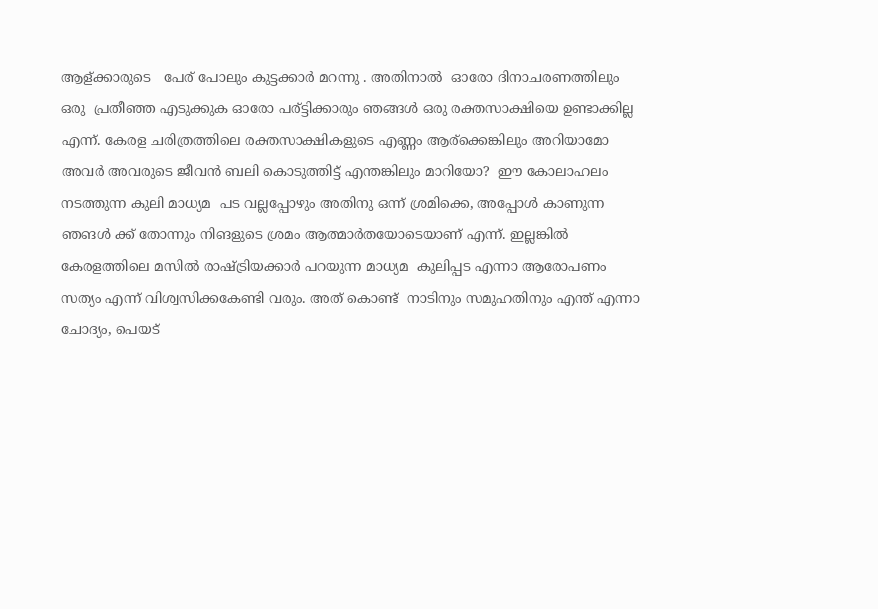ആള്ക്കാരുടെ   പേര് പോലും കുട്ടക്കാർ മറന്നു . അതിനാൽ  ഓരോ ദിനാചരണത്തിലും ഒരു  പ്രതീഞ്ഞ എടുക്കുക ഓരോ പര്ട്ടിക്കാരും ഞങ്ങൾ ഒരു രക്തസാക്ഷിയെ ഉണ്ടാക്കില്ല എന്ന്‌. കേരള ചരിത്രത്തിലെ രക്തസാക്ഷികളുടെ എണ്ണം ആര്ക്കെങ്കിലും അറിയാമോ അവർ അവരുടെ ജീവൻ ബലി കൊടുത്തിട്ട് എന്തങ്കിലും മാറിയോ?  ഈ കോലാഹലം നടത്തുന്ന കുലി മാധ്യമ  പട വല്ലപ്പോഴും അതിനു ഒന്ന് ശ്രമിക്കെ, അപ്പോൾ കാണുന്ന ഞങൾ ക്ക് തോന്നും നിങളുടെ ശ്രമം ആത്മാർതയോടെയാണ് എന്ന്. ഇല്ലങ്കിൽ കേരളത്തിലെ മസിൽ രാഷ്ട്രിയക്കാർ പറയുന്ന മാധ്യമ  കുലിപ്പട എന്നാ ആരോപണം സത്യം എന്ന് വിശ്വസിക്കകേണ്ടി വരും. അത് കൊണ്ട്  നാടിനും സമുഹതിനും എന്ത് എന്നാ ചോദ്യം, പെയട്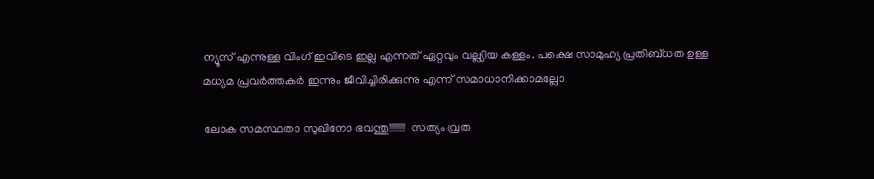ന്യൂസ്‌ എന്നുള്ള വിംഗ് ഇവിടെ ഇല്ല എന്നത് ഏറ്റവും വല്ല്യിയ കള്ളം. പക്ഷെ സാമുഹ്യ പ്രതിബ്ധത ഉള്ള മധ്യമ പ്രവർത്തകർ ഇന്നും ജീവിച്ചിരിക്കുന്നു എന്ന് സമാധാനിക്കാമല്ലോ

ലോക സമസ്ഥതാ സുഖിനോ ഭവന്തു!!!!!!!!  സത്യം വ്രത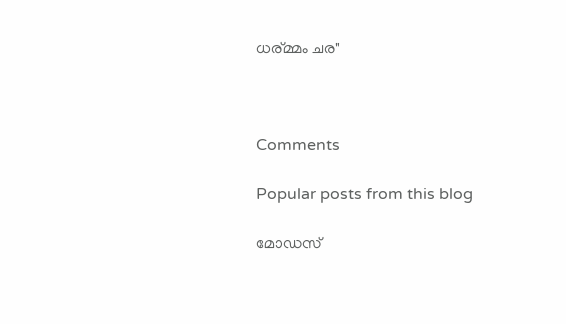ധര്മ്മം ചര"



Comments

Popular posts from this blog

മോഡസ്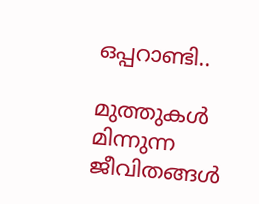ഒപ്പറാണ്ടി..

മുത്തുകൾ മിന്നുന്ന ജീവിതങ്ങൾ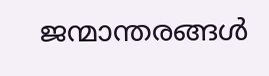ജന്മാന്തരങ്ങൾ